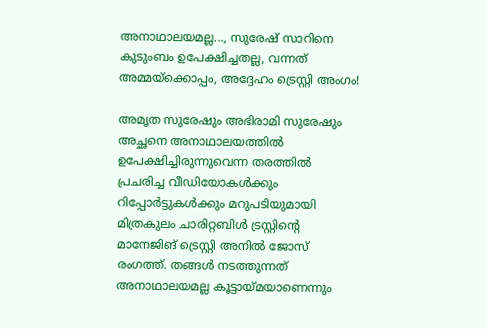അനാഥാലയമല്ല..., സുരേഷ് സാറിനെ കുടുംബം ഉപേക്ഷിച്ചതല്ല, വന്നത് അമ്മയ്ക്കൊപ്പം, അദ്ദേഹം ട്രെസ്റ്റി അംഗം!

അമൃത സുരേഷും അഭിരാമി സുരേഷും അച്ഛനെ അനാഥാലയത്തിൽ ഉപേക്ഷിച്ചിരുന്നുവെന്ന തരത്തിൽ പ്രചരിച്ച വീഡിയോകൾക്കും റിപ്പോർട്ടുകൾക്കും മറുപടിയുമായി മിത്രകുലം ചാരിറ്റബിൾ ട്രസ്റ്റിന്റെ മാനേജിങ് ട്രെസ്റ്റി അനിൽ ജോസ് രംഗത്ത്. തങ്ങൾ നടത്തുന്നത് അനാഥാലയമല്ല കൂട്ടായ്മയാണെന്നും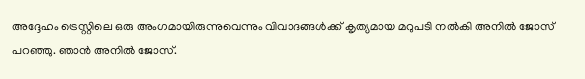അദ്ദേഹം ട്രെസ്റ്റിലെ ഒരു അംഗമായിരുന്നുവെന്നും വിവാദങ്ങൾക്ക് കൃത്യമായ മറുപടി നൽകി അനിൽ ജോസ് പറഞ്ഞു. ഞാൻ അനിൽ ജോസ്.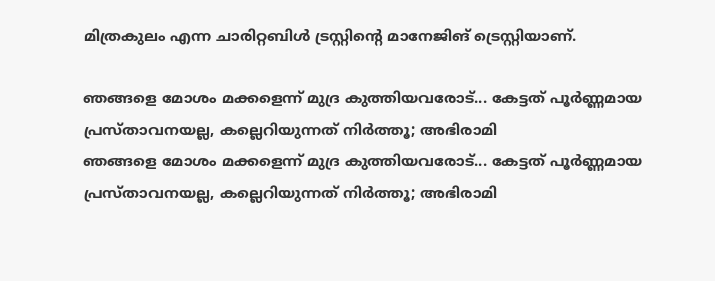മിത്രകുലം എന്ന ചാരിറ്റബിൾ ട്രസ്റ്റിന്റെ മാനേജിങ് ട്രെസ്റ്റിയാണ്.

ഞങ്ങളെ മോശം മക്കളെന്ന് മുദ്ര കുത്തിയവരോട്... കേട്ടത് പൂർണ്ണമായ പ്രസ്താവനയല്ല, കല്ലെറിയുന്നത് നിർത്തൂ; അഭിരാമി
ഞങ്ങളെ മോശം മക്കളെന്ന് മുദ്ര കുത്തിയവരോട്... കേട്ടത് പൂർണ്ണമായ പ്രസ്താവനയല്ല, കല്ലെറിയുന്നത് നിർത്തൂ; അഭിരാമി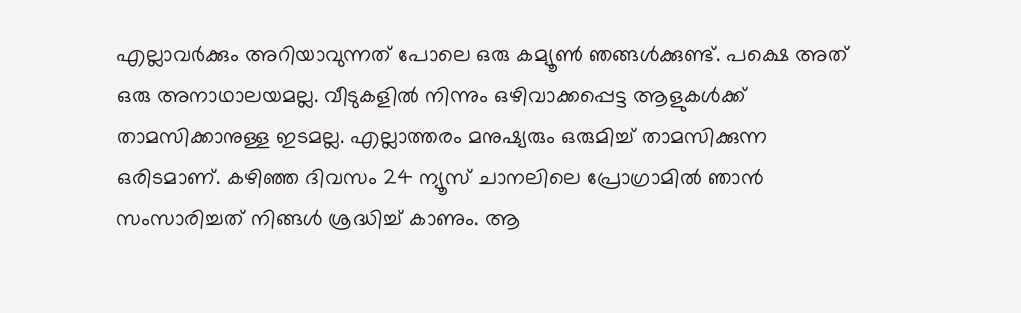എല്ലാവർക്കും അറിയാവുന്നത് പോലെ ഒരു കമ്യൂൺ ഞങ്ങൾക്കുണ്ട്. പക്ഷെ അത് ഒരു അനാഥാലയമല്ല. വീടുകളിൽ നിന്നും ഒഴിവാക്കപ്പെട്ട ആളുകൾക്ക് താമസിക്കാനുള്ള ഇടമല്ല. എല്ലാത്തരം മനുഷ്യരും ഒരുമിച്ച് താമസിക്കുന്ന ഒരിടമാണ്. കഴിഞ്ഞ ദിവസം 24 ന്യൂസ് ചാനലിലെ പ്രോഗ്രാമിൽ ‍ഞാൻ സംസാരിച്ചത് നിങ്ങൾ ശ്രദ്ധിച്ച് കാണും. ആ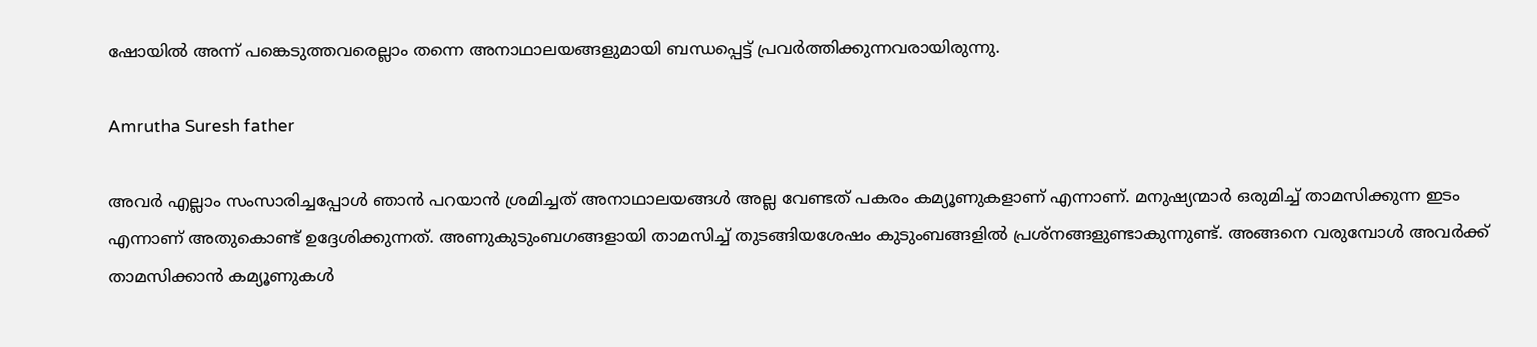ഷോയിൽ അന്ന് പങ്കെടുത്തവരെല്ലാം തന്നെ അനാഥാലയങ്ങളുമായി ബന്ധപ്പെട്ട് പ്രവർത്തിക്കുന്നവരായിരുന്നു.

Amrutha Suresh father

അവർ എല്ലാം സംസാരിച്ചപ്പോൾ ഞാൻ പറയാൻ ശ്രമിച്ചത് അനാഥാലയങ്ങൾ അല്ല വേണ്ടത് പകരം കമ്യൂണുകളാണ് എന്നാണ്. മനുഷ്യന്മാർ ഒരുമിച്ച് താമസിക്കുന്ന ഇടം എന്നാണ് അതുകൊണ്ട് ഉദ്ദേശിക്കുന്നത്. അണുകുടുംബഗങ്ങളായി താമസിച്ച് തുടങ്ങിയശേഷം കുടുംബങ്ങളിൽ പ്രശ്നങ്ങളുണ്ടാകുന്നുണ്ട്. അങ്ങനെ വരുമ്പോൾ അവർക്ക് താമസിക്കാൻ കമ്യൂണുകൾ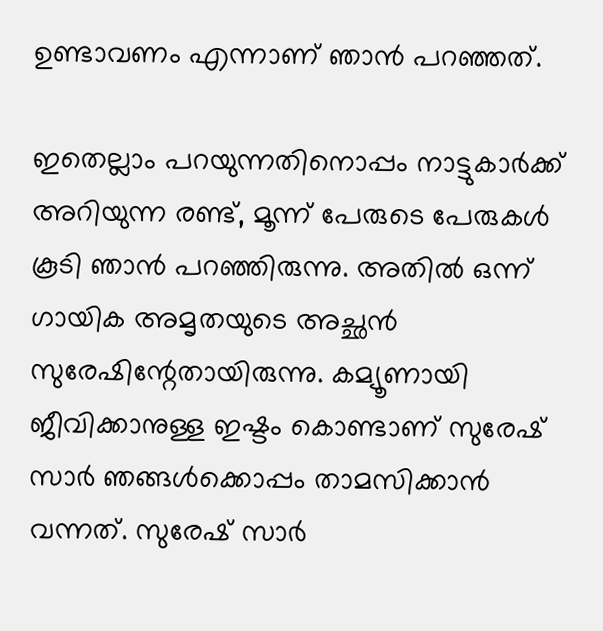ഉണ്ടാവണം എന്നാണ് ഞാൻ‌ പറഞ്ഞത്.

ഇതെല്ലാം പറയുന്നതിനൊപ്പം നാട്ടുകാർക്ക് അറിയുന്ന രണ്ട്, മൂന്ന് പേരുടെ പേരുകൾ കൂടി ഞാൻ പറഞ്ഞിരുന്നു. അതിൽ ഒന്ന് ഗായിക അമൃതയുടെ അച്ഛൻ സുരേഷിന്റേതായിരുന്നു. കമ്യൂണായി ജീവിക്കാനുള്ള ഇഷ്ടം കൊണ്ടാണ് സുരേഷ് സാർ ഞങ്ങൾക്കൊപ്പം താമസിക്കാൻ വന്നത്. സുരേഷ് സാർ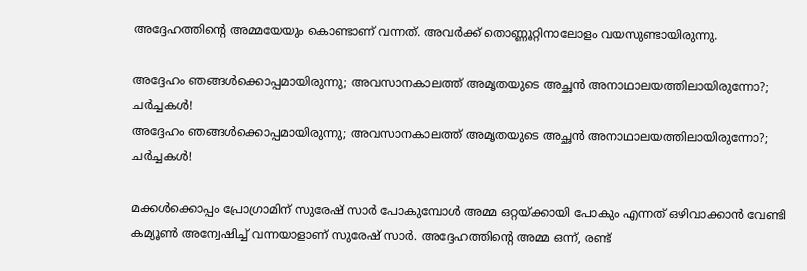അദ്ദേഹത്തിന്റെ അമ്മയേയും കൊണ്ടാണ് വന്നത്. അവർക്ക് തൊണ്ണൂറ്റിനാലോളം വയസുണ്ടായിരുന്നു.

അദ്ദേഹം ഞങ്ങൾക്കൊപ്പമായിരുന്നു; അവസാനകാലത്ത് അമൃതയുടെ അച്ഛൻ അനാഥാലയത്തിലായിരുന്നോ?; ചർച്ചകൾ!
അദ്ദേഹം ഞങ്ങൾക്കൊപ്പമായിരുന്നു; അവസാനകാലത്ത് അമൃതയുടെ അച്ഛൻ അനാഥാലയത്തിലായിരുന്നോ?; ചർച്ചകൾ!

മക്കൾ‌ക്കൊപ്പം പ്രോഗ്രാമിന് സുരേഷ് സാർ പോകുമ്പോൾ അമ്മ ഒറ്റയ്ക്കായി പോകും എന്നത് ഒഴിവാക്കാൻ വേണ്ടി കമ്യൂൺ അന്വേഷിച്ച് വന്നയാളാണ് സുരേഷ് സാർ. അദ്ദേഹത്തിന്റെ അമ്മ ഒന്ന്, രണ്ട്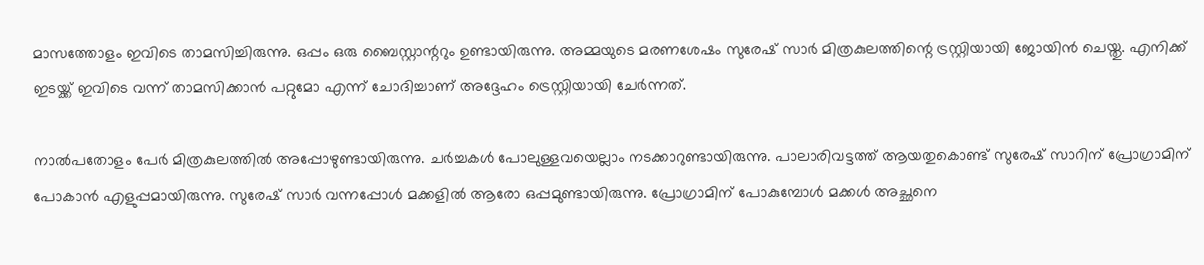മാസത്തോളം ഇവിടെ താമസിച്ചിരുന്നു. ഒപ്പം ഒരു ബൈസ്റ്റാന്ററും ഉണ്ടായിരുന്നു. അമ്മയുടെ മരണശേഷം സുരേഷ് സാർ മിത്രകുലത്തിന്റെ ട്രസ്റ്റിയായി ജോയിൻ ചെയ്തു. എനിക്ക് ഇടയ്ക്ക് ഇവിടെ വന്ന് താമസിക്കാൻ പറ്റുമോ എന്ന് ചോദിച്ചാണ് അദ്ദേഹം ട്രെസ്റ്റിയായി ചേർന്നത്.

നാൽപതോളം പേർ മിത്രകുലത്തിൽ അപ്പോഴുണ്ടായിരുന്നു. ചർച്ചകൾ പോലുള്ളവയെല്ലാം നടക്കാറുണ്ടായിരുന്നു. പാലാരിവട്ടത്ത് ആയതുകൊണ്ട് സുരേഷ് സാറിന് പ്രോഗ്രാമിന് പോകാൻ എളുപ്പമായിരുന്നു. സുരേഷ് സാർ വന്നപ്പോൾ മക്കളിൽ ആരോ ഒപ്പമുണ്ടായിരുന്നു. പ്രോഗ്രാമിന് പോകുമ്പോൾ മക്കൾ അച്ഛനെ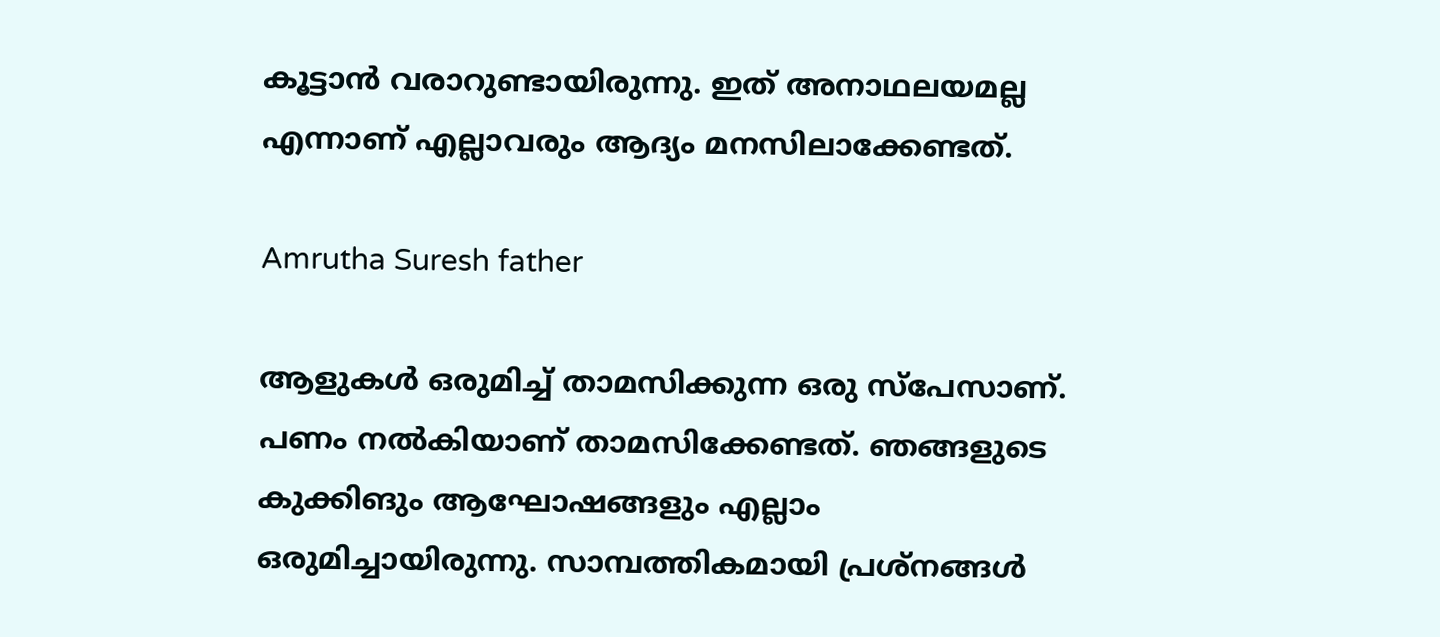കൂട്ടാൻ വരാറുണ്ടായിരുന്നു. ഇത് അനാഥലയമല്ല എന്നാണ് എല്ലാവരും ആദ്യം മനസിലാക്കേണ്ടത്.

Amrutha Suresh father

ആളുകൾ ഒരുമിച്ച് താമസിക്കുന്ന ഒരു സ്പേസാണ്. പണം നൽകിയാണ് താമസിക്കേണ്ടത്. ഞങ്ങളുടെ കുക്കിങും ആഘോഷങ്ങളും എല്ലാം ഒരുമിച്ചായിരുന്നു. സാമ്പത്തികമായി പ്രശ്നങ്ങൾ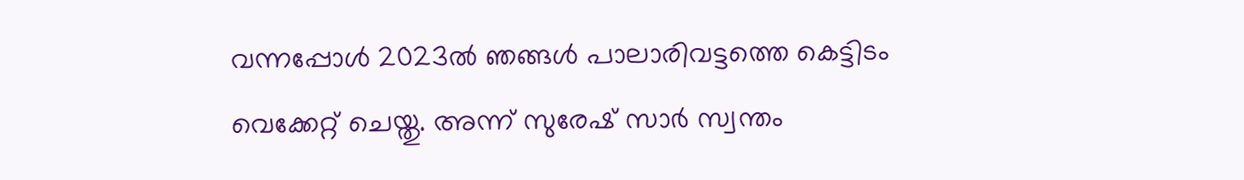വന്നപ്പോൾ 2023ൽ ഞങ്ങൾ പാലാരിവട്ടത്തെ കെട്ടിടം വെക്കേറ്റ് ചെയ്തു. അന്ന് സുരേഷ് സാർ സ്വന്ത‍ം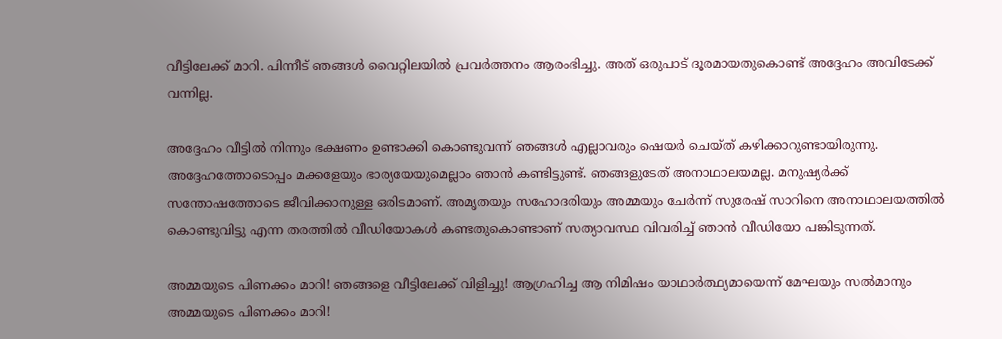വീട്ടിലേക്ക് മാറി. പിന്നീട് ഞങ്ങൾ വൈറ്റിലയിൽ പ്രവർത്തനം ആരംഭിച്ചു. അത് ഒരുപാട് ദൂരമായതുകൊണ്ട് അദ്ദേഹം അവിടേക്ക് വന്നില്ല.

അദ്ദേഹം വീട്ടിൽ നിന്നും ഭക്ഷണം ഉണ്ടാക്കി കൊണ്ടുവന്ന് ഞങ്ങൾ‌ എല്ലാവരും ഷെയർ ചെയ്ത് കഴിക്കാറുണ്ടായിരുന്നു. അദ്ദേഹത്തോടൊപ്പം മക്കളേയും ഭാര്യയേയുമെല്ലാം ഞാൻ കണ്ടിട്ടുണ്ട്. ഞങ്ങളുടേത് അനാഥാലയമല്ല. മനുഷ്യർക്ക് സന്തോഷത്തോടെ ജീവിക്കാനുള്ള ഒരിടമാണ്. അമൃതയും സഹോദരിയും അമ്മയും ചേർന്ന് സുരേഷ് സാറിനെ അനാഥാലയത്തിൽ കൊണ്ടുവിട്ടു എന്ന തരത്തിൽ വീഡിയോകൾ കണ്ടതുകൊണ്ടാണ് സത്യാവ‌സ്ഥ വിവരിച്ച് ഞാൻ‌ വീഡിയോ പങ്കിടുന്നത്.

അമ്മയുടെ പിണക്കം മാറി! ഞങ്ങളെ വീട്ടിലേക്ക് വിളിച്ചു! ആഗ്രഹിച്ച ആ നിമിഷം യാഥാര്‍ത്ഥ്യമായെന്ന് മേഘയും സല്‍മാനും
അമ്മയുടെ പിണക്കം മാറി!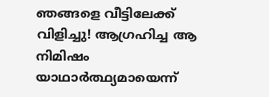ഞങ്ങളെ വീട്ടിലേക്ക് വിളിച്ചു! ആഗ്രഹിച്ച ആ നിമിഷം യാഥാര്‍ത്ഥ്യമായെന്ന്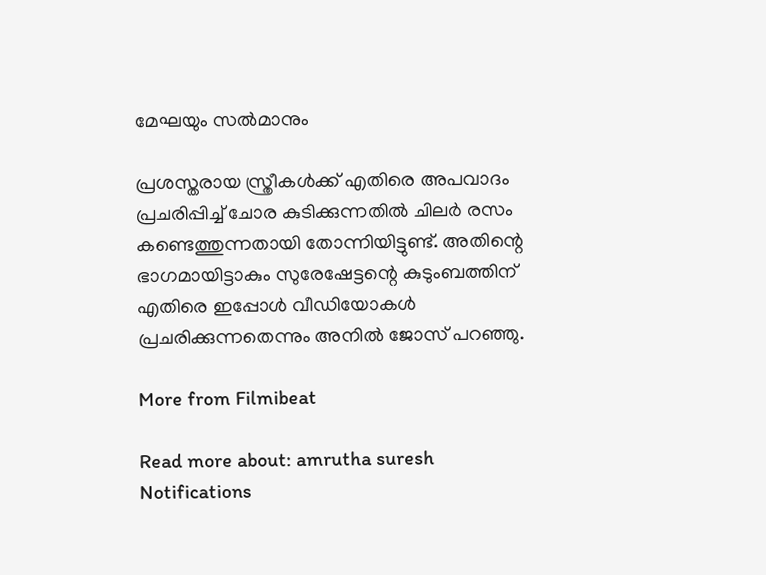മേഘയും സല്‍മാനും

പ്രശസ്തരായ സ്ത്രീകൾക്ക് എതിരെ അപവാദം പ്രചരിപ്പിച്ച് ചോര കുടിക്കുന്നതിൽ ചിലർ രസം കണ്ടെത്തുന്നതായി തോന്നിയിട്ടുണ്ട്. അതിന്റെ ഭാഗമായിട്ടാകും സുരേഷേട്ടന്റെ കുടുംബത്തിന് എതിരെ ഇപ്പോൾ വീഡിയോകൾ പ്രചരിക്കുന്നതെന്നും അനിൽ ജോസ് പറഞ്ഞു.

More from Filmibeat

Read more about: amrutha suresh
Notifications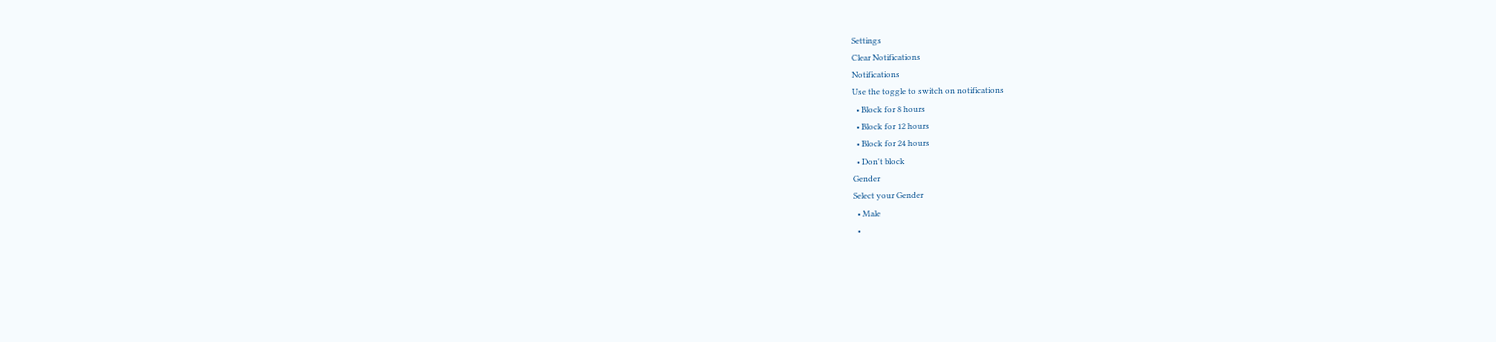Settings
Clear Notifications
Notifications
Use the toggle to switch on notifications
  • Block for 8 hours
  • Block for 12 hours
  • Block for 24 hours
  • Don't block
Gender
Select your Gender
  • Male
  •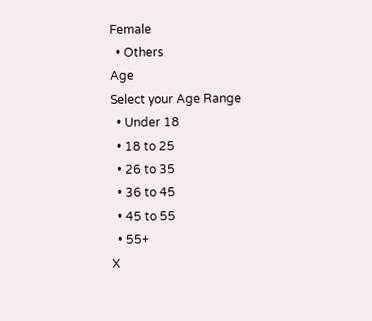Female
  • Others
Age
Select your Age Range
  • Under 18
  • 18 to 25
  • 26 to 35
  • 36 to 45
  • 45 to 55
  • 55+
X